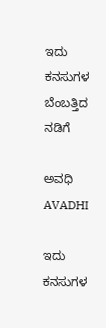ಇದು ಕನಸುಗಳ ಬೆಂಬತ್ತಿದ ನಡಿಗೆ‍

ಅವಧಿ AVADHI

ಇದು ಕನಸುಗಳ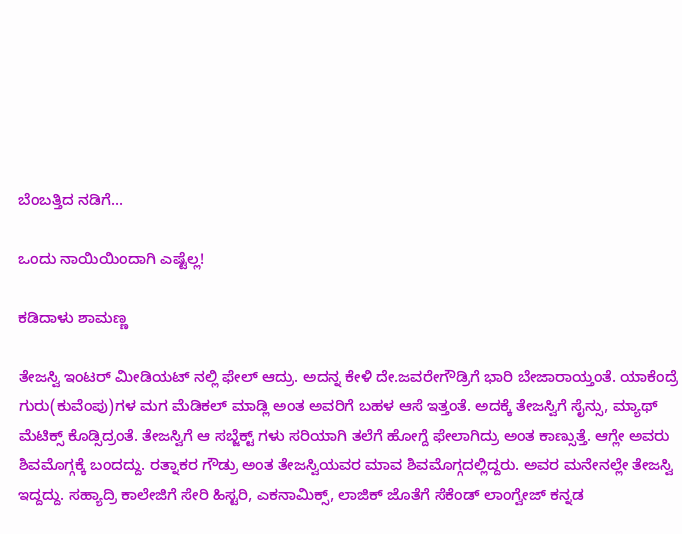ಬೆಂಬತ್ತಿದ ನಡಿಗೆ...

ಒಂದು ನಾಯಿಯಿಂದಾಗಿ ಎಷ್ಟೆಲ್ಲ!

ಕಡಿದಾಳು ಶಾಮಣ್ಣ

ತೇಜಸ್ವಿ ಇಂಟರ್ ಮೀಡಿಯಟ್ ನಲ್ಲಿ ಫೇಲ್ ಆದ್ರು. ಅದನ್ನ ಕೇಳಿ ದೇ.ಜವರೇಗೌಡ್ರಿಗೆ ಭಾರಿ ಬೇಜಾರಾಯ್ತಂತೆ. ಯಾಕೆಂದ್ರೆ ಗುರು(ಕುವೆಂಪು)ಗಳ ಮಗ ಮೆಡಿಕಲ್ ಮಾಡ್ಲಿ ಅಂತ ಅವರಿಗೆ ಬಹಳ ಆಸೆ ಇತ್ತಂತೆ. ಅದಕ್ಕೆ ತೇಜಸ್ವಿಗೆ ಸೈನ್ಸು, ಮ್ಯಾಥ್ ಮೆಟಿಕ್ಸ್ ಕೊಡ್ಸಿದ್ರಂತೆ. ತೇಜಸ್ವಿಗೆ ಆ ಸಬ್ಜೆಕ್ಟ್ ಗಳು ಸರಿಯಾಗಿ ತಲೆಗೆ ಹೋಗ್ದೆ ಫೇಲಾಗಿದ್ರು ಅಂತ ಕಾಣ್ಸುತ್ತೆ. ಆಗ್ಲೇ ಅವರು ಶಿವಮೊಗ್ಗಕ್ಕೆ ಬಂದದ್ದು. ರತ್ನಾಕರ ಗೌಡ್ರು ಅಂತ ತೇಜಸ್ವಿಯವರ ಮಾವ ಶಿವಮೊಗ್ಗದಲ್ಲಿದ್ದರು. ಅವರ ಮನೇನಲ್ಲೇ ತೇಜಸ್ವಿ ಇದ್ದದ್ದು. ಸಹ್ಯಾದ್ರಿ ಕಾಲೇಜಿಗೆ ಸೇರಿ ಹಿಸ್ಟರಿ, ಎಕನಾಮಿಕ್ಸ್, ಲಾಜಿಕ್ ಜೊತೆಗೆ ಸೆಕೆಂಡ್ ಲಾಂಗ್ವೇಜ್ ಕನ್ನಡ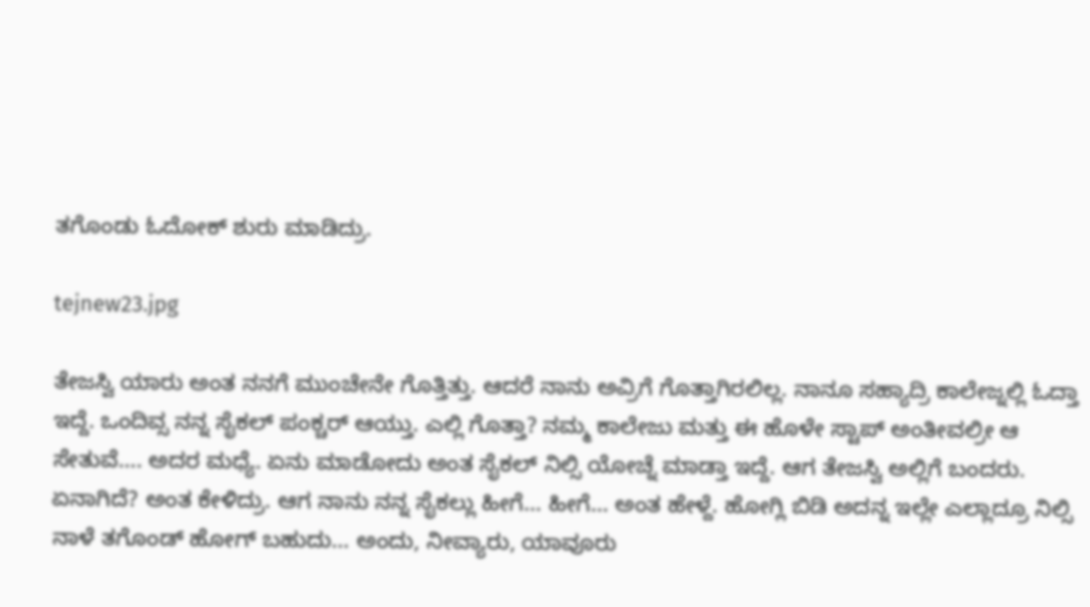ತಗೊಂಡು ಓದೋಕ್ ಶುರು ಮಾಡಿದ್ರು.

tejnew23.jpg

ತೇಜಸ್ವಿ ಯಾರು ಅಂತ ನನಗೆ ಮುಂಚೇನೇ ಗೊತ್ತಿತ್ತು. ಆದರೆ ನಾನು ಅವ್ರಿಗೆ ಗೊತ್ತಾಗಿರಲಿಲ್ಲ. ನಾನೂ ಸಹ್ಯಾದ್ರಿ ಕಾಲೇಜ್ನಲ್ಲಿ ಓದ್ತಾ ಇದ್ದೆ. ಒಂದಿವ್ಸ ನನ್ನ ಸೈಕಲ್ ಪಂಕ್ಚರ್ ಆಯ್ತು. ಎಲ್ಲಿ ಗೊತ್ತಾ? ನಮ್ಮ ಕಾಲೇಜು ಮತ್ತು ಈ ಹೊಳೇ ಸ್ಟಾಪ್ ಅಂತೀವಲ್ರೀ ಆ ಸೇತುವೆ…. ಅದರ ಮಧ್ಯೆ. ಏನು ಮಾಡೋದು ಅಂತ ಸೈಕಲ್ ನಿಲ್ಸಿ ಯೋಚ್ನೆ ಮಾಡ್ತಾ ಇದ್ದೆ. ಆಗ ತೇಜಸ್ವಿ ಅಲ್ಲಿಗೆ ಬಂದರು. ಏನಾಗಿದೆ? ಅಂತ ಕೇಳಿದ್ರು. ಆಗ ನಾನು ನನ್ನ ಸೈಕಲ್ಲು ಹೀಗೆ… ಹೀಗೆ… ಅಂತ ಹೇಳ್ದೆ. ಹೋಗ್ಲಿ ಬಿಡಿ ಅದನ್ನ ಇಲ್ಲೇ ಎಲ್ಲಾದ್ರೂ ನಿಲ್ಸಿ ನಾಳೆ ತಗೊಂಡ್ ಹೋಗ್ ಬಹುದು… ಅಂದು, ನೀವ್ಯಾರು, ಯಾವೂರು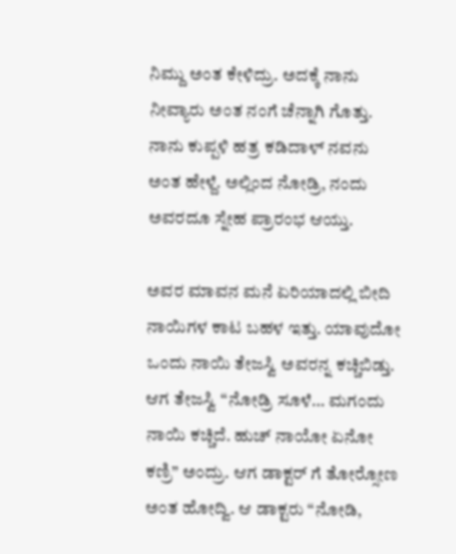ನಿಮ್ದು ಅಂತ ಕೇಳಿದ್ರು. ಅದಕ್ಕೆ ನಾನು ನೀವ್ಯಾರು ಅಂತ ನಂಗೆ ಚೆನ್ನಾಗಿ ಗೊತ್ತು. ನಾನು ಕುಪ್ಪಳಿ ಹತ್ರ ಕಡಿದಾಳ್ ನವನು ಅಂತ ಹೇಳ್ದೆ. ಅಲ್ಲಿಂದ ನೋಡ್ರಿ, ನಂದು ಅವರದೂ ಸ್ನೇಹ ಪ್ರಾರಂಭ ಆಯ್ತು.

ಅವರ ಮಾವನ ಮನೆ ಏರಿಯಾದಲ್ಲಿ ಬೀದಿ ನಾಯಿಗಳ ಕಾಟ ಬಹಳ ಇತ್ತು. ಯಾವುದೋ ಒಂದು ನಾಯಿ ತೇಜಸ್ವಿ ಅವರನ್ನ ಕಚ್ಚಿಬಿಡ್ತು. ಆಗ ತೇಜಸ್ವಿ “ನೋಡ್ರಿ ಸೂಳೆ… ಮಗಂದು ನಾಯಿ ಕಚ್ಚಿದೆ. ಹುಚ್ ನಾಯೋ ಏನೋ ಕಣ್ರಿ” ಅಂದ್ರು. ಆಗ ಡಾಕ್ಟರ್ ಗೆ ತೋರ್‍ಸೋಣ ಅಂತ ಹೋದ್ವಿ. ಆ ಡಾಕ್ಟರು “ನೋಡಿ,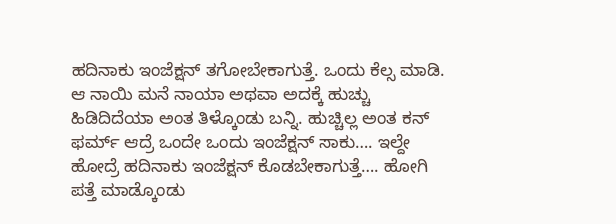ಹದಿನಾಕು ಇಂಜೆಕ್ಷನ್ ತಗೋಬೇಕಾಗುತ್ತೆ. ಒಂದು ಕೆಲ್ಸ ಮಾಡಿ. ಆ ನಾಯಿ ಮನೆ ನಾಯಾ ಅಥವಾ ಅದಕ್ಕೆ ಹುಚ್ಚು ಹಿಡಿದಿದೆಯಾ ಅಂತ ತಿಳ್ಕೊಂಡು ಬನ್ನಿ. ಹುಚ್ಚಿಲ್ಲ ಅಂತ ಕನ್ ಫರ್ಮ್ ಆದ್ರೆ ಒಂದೇ ಒಂದು ಇಂಜೆಕ್ಷನ್ ಸಾಕು…. ಇಲ್ದೇ ಹೋದ್ರೆ ಹದಿನಾಕು ಇಂಜೆಕ್ಷನ್ ಕೊಡಬೇಕಾಗುತ್ತೆ…. ಹೋಗಿ ಪತ್ತೆ ಮಾಡ್ಕೊಂಡು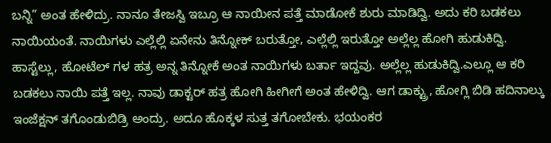ಬನ್ನಿ” ಅಂತ ಹೇಳಿದ್ರು. ನಾನೂ ತೇಜಸ್ವಿ ಇಬ್ರೂ ಆ ನಾಯೀನ ಪತ್ತೆ ಮಾಡೋಕೆ ಶುರು ಮಾಡಿದ್ವಿ. ಅದು ಕರಿ ಬಡಕಲು ನಾಯಿಯಂತೆ. ನಾಯಿಗಳು ಎಲ್ಲೆಲ್ಲಿ ಏನೇನು ತಿನ್ನೋಕ್ ಬರುತ್ತೋ, ಎಲ್ಲೆಲ್ಲಿ ಇರುತ್ತೋ ಅಲ್ಲೆಲ್ಲ ಹೋಗಿ ಹುಡುಕಿದ್ವಿ. ಹಾಸ್ಟೆಲ್ಲು, ಹೋಟೆಲ್ ಗಳ ಹತ್ರ ಅನ್ನ ತಿನ್ನೋಕೆ ಅಂತ ನಾಯಿಗಳು ಬರ್ತಾ ಇದ್ದವು. ಅಲ್ಲೆಲ್ಲ ಹುಡುಕಿದ್ವಿ.ಎಲ್ಲೂ ಆ ಕರಿ ಬಡಕಲು ನಾಯಿ ಪತ್ತೆ ಇಲ್ಲ. ನಾವು ಡಾಕ್ಟರ್ ಹತ್ರ ಹೋಗಿ ಹೀಗೀಗೆ ಅಂತ ಹೇಳಿದ್ವಿ. ಆಗ ಡಾಕ್ಟ್ರು, ಹೋಗ್ಲಿ ಬಿಡಿ ಹದಿನಾಲ್ಕು ಇಂಜೆಕ್ಷನ್ ತಗೊಂಡುಬಿಡ್ರಿ ಅಂದ್ರು. ಅದೂ ಹೊಕ್ಕಳ ಸುತ್ತ ತಗೋಬೇಕು. ಭಯಂಕರ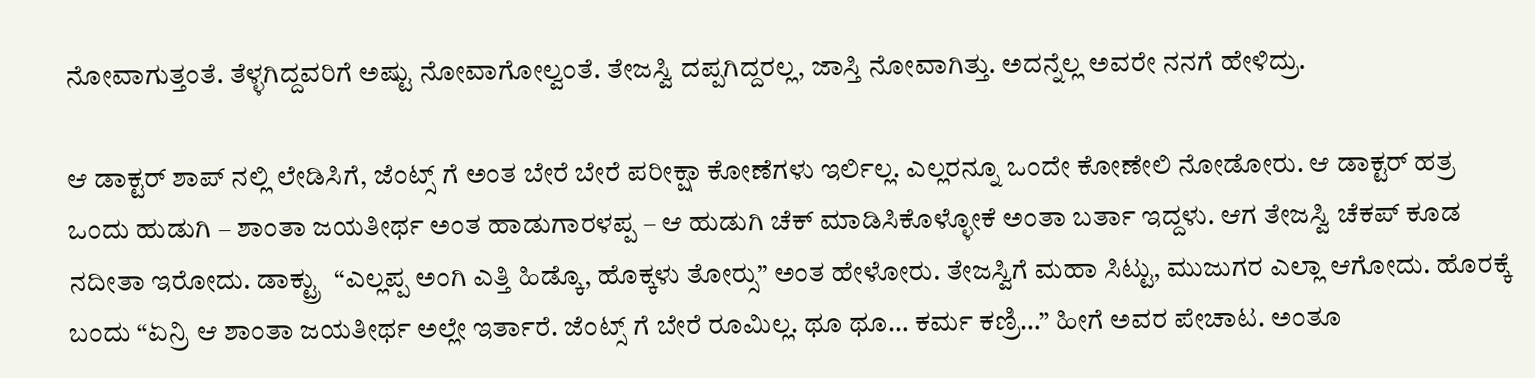ನೋವಾಗುತ್ತಂತೆ. ತೆಳ್ಳಗಿದ್ದವರಿಗೆ ಅಷ್ಟು ನೋವಾಗೋಲ್ವಂತೆ. ತೇಜಸ್ವಿ ದಪ್ಪಗಿದ್ದರಲ್ಲ, ಜಾಸ್ತಿ ನೋವಾಗಿತ್ತು. ಅದನ್ನೆಲ್ಲ ಅವರೇ ನನಗೆ ಹೇಳಿದ್ರು.

ಆ ಡಾಕ್ಟರ್ ಶಾಪ್ ನಲ್ಲಿ ಲೇಡಿಸಿಗೆ, ಜೆಂಟ್ಸ್ ಗೆ ಅಂತ ಬೇರೆ ಬೇರೆ ಪರೀಕ್ಷಾ ಕೋಣೆಗಳು ಇರ್ಲಿಲ್ಲ. ಎಲ್ಲರನ್ನೂ ಒಂದೇ ಕೋಣೇಲಿ ನೋಡೋರು. ಆ ಡಾಕ್ಟರ್ ಹತ್ರ ಒಂದು ಹುಡುಗಿ – ಶಾಂತಾ ಜಯತೀರ್ಥ ಅಂತ ಹಾಡುಗಾರಳಪ್ಪ – ಆ ಹುಡುಗಿ ಚೆಕ್ ಮಾಡಿಸಿಕೊಳ್ಳೋಕೆ ಅಂತಾ ಬರ್ತಾ ಇದ್ದಳು. ಆಗ ತೇಜಸ್ವಿ ಚೆಕಪ್ ಕೂಡ ನದೀತಾ ಇರೋದು. ಡಾಕ್ಟ್ರು  “ಎಲ್ಲಪ್ಪ ಅಂಗಿ ಎತ್ತಿ ಹಿಡ್ಕೊ, ಹೊಕ್ಕಳು ತೋರ್‍ಸು” ಅಂತ ಹೇಳೋರು. ತೇಜಸ್ವಿಗೆ ಮಹಾ ಸಿಟ್ಟು, ಮುಜುಗರ ಎಲ್ಲಾ ಆಗೋದು. ಹೊರಕ್ಕೆ ಬಂದು “ಏನ್ರಿ ಆ ಶಾಂತಾ ಜಯತೀರ್ಥ ಅಲ್ಲೇ ಇರ್ತಾರೆ. ಜೆಂಟ್ಸ್ ಗೆ ಬೇರೆ ರೂಮಿಲ್ಲ. ಥೂ ಥೂ… ಕರ್ಮ ಕಣ್ರಿ…” ಹೀಗೆ ಅವರ ಪೇಚಾಟ. ಅಂತೂ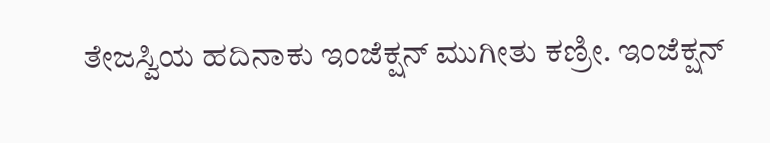ತೇಜಸ್ವಿಯ ಹದಿನಾಕು ಇಂಜೆಕ್ಷನ್ ಮುಗೀತು ಕಣ್ರೀ. ಇಂಜೆಕ್ಷನ್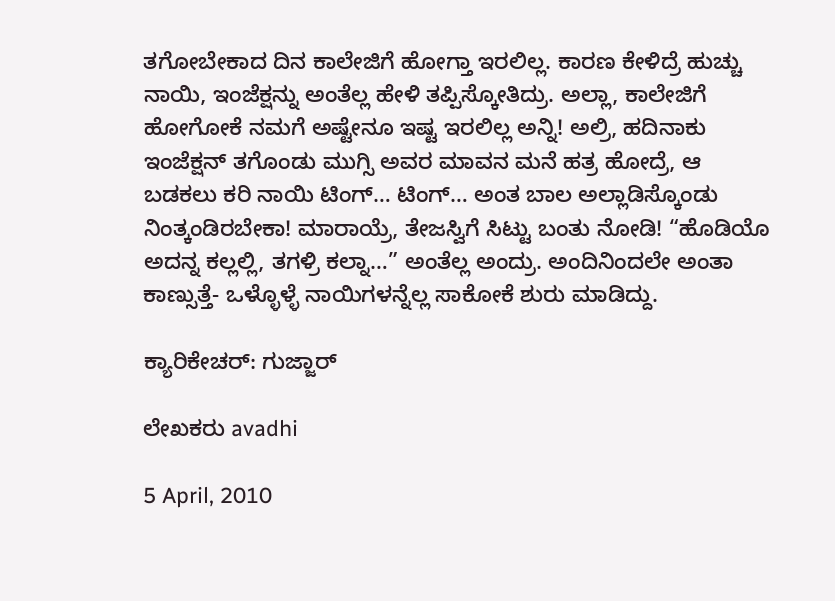ತಗೋಬೇಕಾದ ದಿನ ಕಾಲೇಜಿಗೆ ಹೋಗ್ತಾ ಇರಲಿಲ್ಲ. ಕಾರಣ ಕೇಳಿದ್ರೆ ಹುಚ್ಚು ನಾಯಿ, ಇಂಜೆಕ್ಷನ್ನು ಅಂತೆಲ್ಲ ಹೇಳಿ ತಪ್ಪಿಸ್ಕೋತಿದ್ರು. ಅಲ್ಲಾ, ಕಾಲೇಜಿಗೆ ಹೋಗೋಕೆ ನಮಗೆ ಅಷ್ಟೇನೂ ಇಷ್ಟ ಇರಲಿಲ್ಲ ಅನ್ನಿ! ಅಲ್ರಿ, ಹದಿನಾಕು ಇಂಜೆಕ್ಷನ್ ತಗೊಂಡು ಮುಗ್ಸಿ ಅವರ ಮಾವನ ಮನೆ ಹತ್ರ ಹೋದ್ರೆ, ಆ ಬಡಕಲು ಕರಿ ನಾಯಿ ಟಿಂಗ್… ಟಿಂಗ್… ಅಂತ ಬಾಲ ಅಲ್ಲಾಡಿಸ್ಕೊಂಡು ನಿಂತ್ಕಂಡಿರಬೇಕಾ! ಮಾರಾಯ್ರೆ, ತೇಜಸ್ವಿಗೆ ಸಿಟ್ಟು ಬಂತು ನೋಡಿ! “ಹೊಡಿಯೊ ಅದನ್ನ ಕಲ್ಲಲ್ಲಿ, ತಗಳ್ರಿ ಕಲ್ನಾ…” ಅಂತೆಲ್ಲ ಅಂದ್ರು. ಅಂದಿನಿಂದಲೇ ಅಂತಾ ಕಾಣ್ಸುತ್ತೆ- ಒಳ್ಳೊಳ್ಳೆ ನಾಯಿಗಳನ್ನೆಲ್ಲ ಸಾಕೋಕೆ ಶುರು ಮಾಡಿದ್ದು.

ಕ್ಯಾರಿಕೇಚರ್: ಗುಜ್ಜಾರ್

ಲೇಖಕರು avadhi

5 April, 2010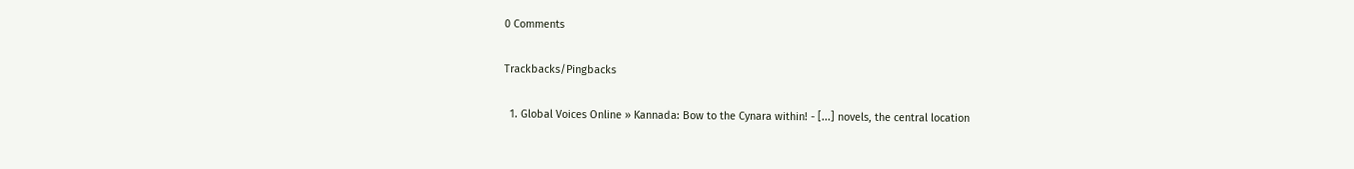0 Comments

Trackbacks/Pingbacks

  1. Global Voices Online » Kannada: Bow to the Cynara within! - [...] novels, the central location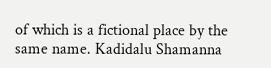of which is a fictional place by the same name. Kadidalu Shamanna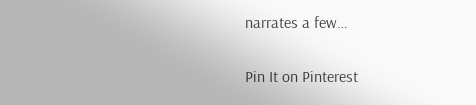narrates a few…

Pin It on Pinterest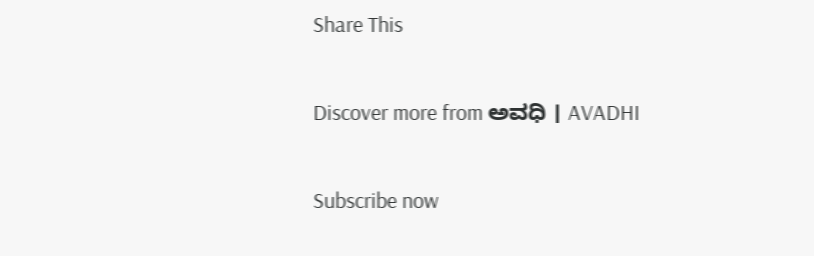Share This

Discover more from ಅವಧಿ । AVADHI

Subscribe now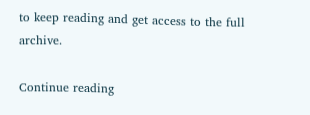to keep reading and get access to the full archive.

Continue reading